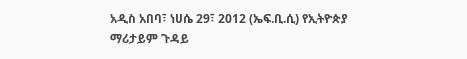አዲስ አበባ፣ ነሀሴ 29፣ 2012 (ኤፍ.ቢ.ሲ) የኢትዮጵያ ማሪታይም ጉዳይ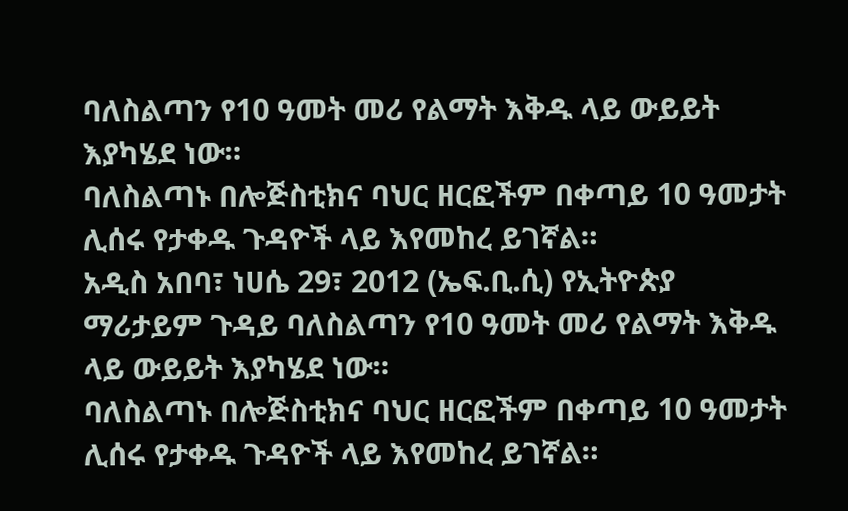ባለስልጣን የ10 ዓመት መሪ የልማት እቅዱ ላይ ውይይት እያካሄደ ነው።
ባለስልጣኑ በሎጅስቲክና ባህር ዘርፎችም በቀጣይ 10 ዓመታት ሊሰሩ የታቀዱ ጉዳዮች ላይ እየመከረ ይገኛል።
አዲስ አበባ፣ ነሀሴ 29፣ 2012 (ኤፍ.ቢ.ሲ) የኢትዮጵያ ማሪታይም ጉዳይ ባለስልጣን የ10 ዓመት መሪ የልማት እቅዱ ላይ ውይይት እያካሄደ ነው።
ባለስልጣኑ በሎጅስቲክና ባህር ዘርፎችም በቀጣይ 10 ዓመታት ሊሰሩ የታቀዱ ጉዳዮች ላይ እየመከረ ይገኛል።